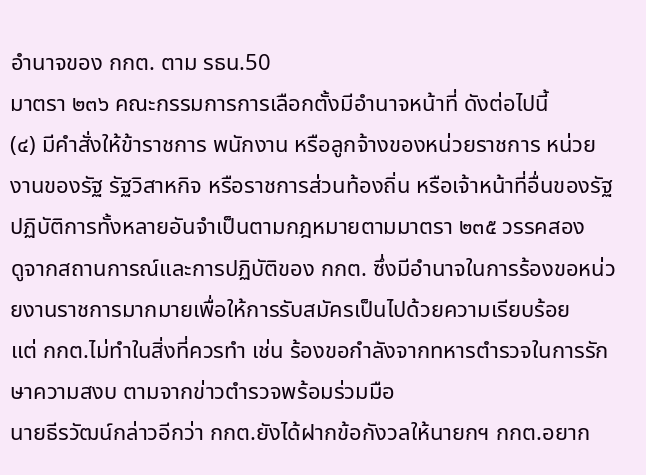อำนาจของ กกต. ตาม รธน.50
มาตรา ๒๓๖ คณะกรรมการการเลือกตั้งมีอำนาจหน้าที่ ดังต่อไปนี้
(๔) มีคำสั่งให้ข้าราชการ พนักงาน หรือลูกจ้างของหน่วยราชการ หน่วยงานของรัฐ รัฐวิสาหกิจ หรือราชการส่วนท้องถิ่น หรือเจ้าหน้าที่อื่นของรัฐ ปฏิบัติการทั้งหลายอันจำเป็นตามกฎหมายตามมาตรา ๒๓๕ วรรคสอง
ดูจากสถานการณ์และการปฏิบัติของ กกต. ซึ่งมีอำนาจในการร้องขอหน่วยงานราชการมากมายเพื่อให้การรับสมัครเป็นไปด้วยความเรียบร้อย
แต่ กกต.ไม่ทำในสิ่งที่ควรทำ เช่น ร้องขอกำลังจากทหารตำรวจในการรักษาความสงบ ตามจากข่าวตำรวจพร้อมร่วมมือ
นายธีรวัฒน์กล่าวอีกว่า กกต.ยังได้ฝากข้อกังวลให้นายกฯ กกต.อยาก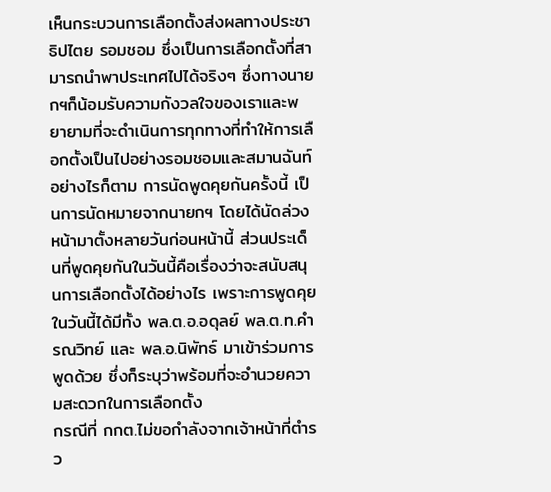เห็นกระบวนการเลือกตั้งส่งผลทางประชาธิปไตย รอมชอม ซึ่งเป็นการเลือกตั้งที่สามารถนำพาประเทศไปได้จริงๆ ซึ่งทางนายกฯก็น้อมรับความกังวลใจของเราและพยายามที่จะดำเนินการทุกทางที่ทำให้การเลือกตั้งเป็นไปอย่างรอมชอมและสมานฉันท์ อย่างไรก็ตาม การนัดพูดคุยกันครั้งนี้ เป็นการนัดหมายจากนายกฯ โดยได้นัดล่วงหน้ามาตั้งหลายวันก่อนหน้านี้ ส่วนประเด็นที่พูดคุยกันในวันนี้คือเรื่องว่าจะสนับสนุนการเลือกตั้งได้อย่างไร เพราะการพูดคุยในวันนี้ได้มีทั้ง พล.ต.อ.อดุลย์ พล.ต.ท.คำรณวิทย์ และ พล.อ.นิพัทธ์ มาเข้าร่วมการพูดด้วย ซึ่งก็ระบุว่าพร้อมที่จะอำนวยความสะดวกในการเลือกตั้ง
กรณีที่ กกต.ไม่ขอกำลังจากเจ้าหน้าที่ตำรว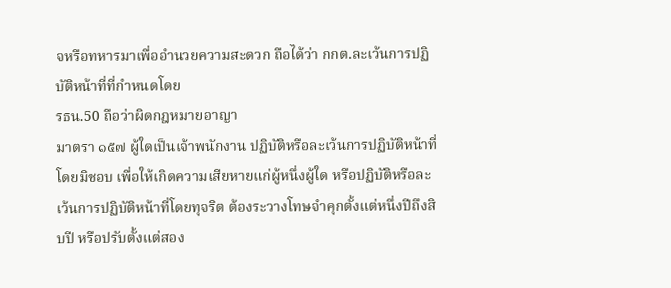จหรือทหารมาเพื่ออำนวยความสะดวก ถือได้ว่า กกต.ละเว้นการปฏิบัติหน้าที่ที่กำหนดโดย
รธน.50 ถือว่าผิดกฎหมายอาญา
มาตรา ๑๕๗ ผู้ใดเป็นเจ้าพนักงาน ปฏิบัติหรือละเว้นการปฏิบัติหน้าที่โดยมิชอบ เพื่อให้เกิดความเสียหายแก่ผู้หนึ่งผู้ใด หรือปฏิบัติหรือละเว้นการปฏิบัติหน้าที่โดยทุจริต ต้องระวางโทษจำคุกตั้งแต่หนึ่งปีถึงสิบปี หรือปรับตั้งแต่สอง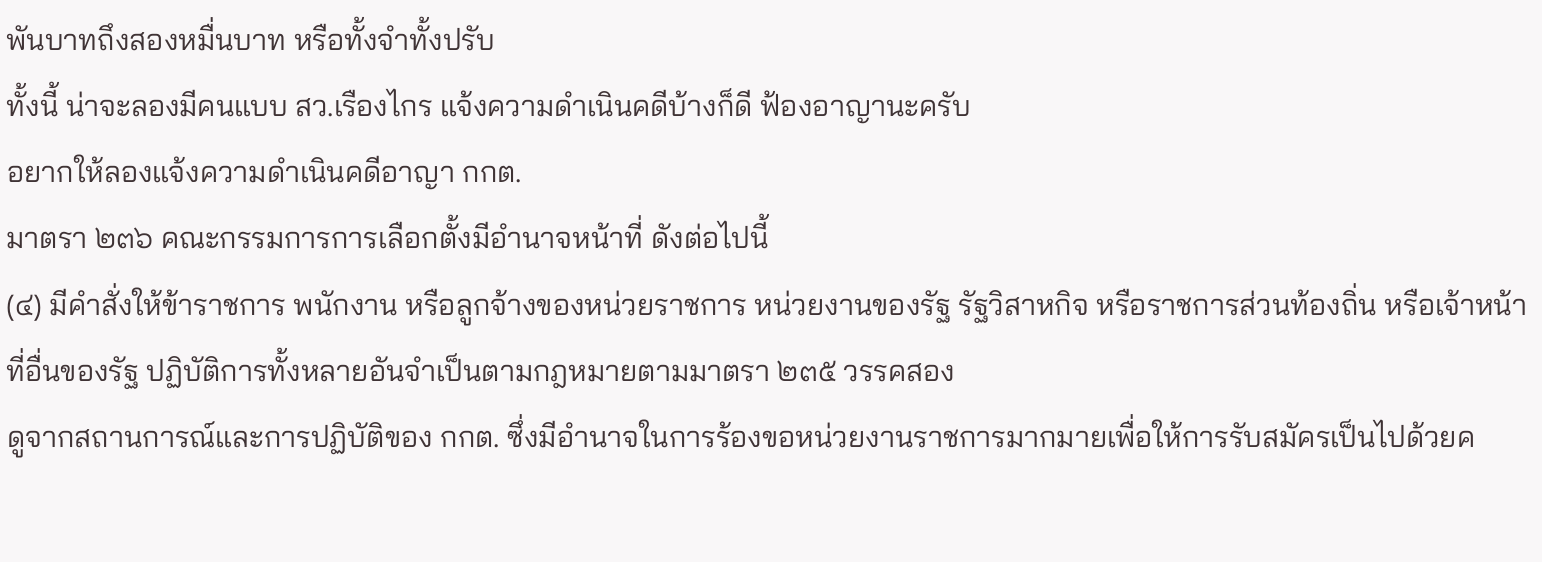พันบาทถึงสองหมื่นบาท หรือทั้งจำทั้งปรับ
ทั้งนี้ น่าจะลองมีคนแบบ สว.เรืองไกร แจ้งความดำเนินคดีบ้างก็ดี ฟ้องอาญานะครับ
อยากให้ลองแจ้งความดำเนินคดีอาญา กกต.
มาตรา ๒๓๖ คณะกรรมการการเลือกตั้งมีอำนาจหน้าที่ ดังต่อไปนี้
(๔) มีคำสั่งให้ข้าราชการ พนักงาน หรือลูกจ้างของหน่วยราชการ หน่วยงานของรัฐ รัฐวิสาหกิจ หรือราชการส่วนท้องถิ่น หรือเจ้าหน้าที่อื่นของรัฐ ปฏิบัติการทั้งหลายอันจำเป็นตามกฎหมายตามมาตรา ๒๓๕ วรรคสอง
ดูจากสถานการณ์และการปฏิบัติของ กกต. ซึ่งมีอำนาจในการร้องขอหน่วยงานราชการมากมายเพื่อให้การรับสมัครเป็นไปด้วยค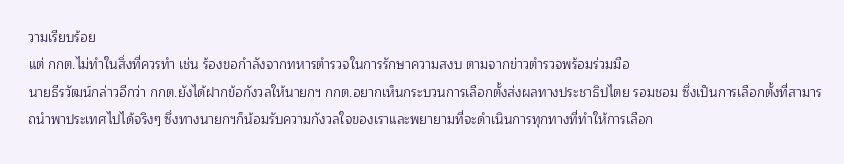วามเรียบร้อย
แต่ กกต.ไม่ทำในสิ่งที่ควรทำ เช่น ร้องขอกำลังจากทหารตำรวจในการรักษาความสงบ ตามจากข่าวตำรวจพร้อมร่วมมือ
นายธีรวัฒน์กล่าวอีกว่า กกต.ยังได้ฝากข้อกังวลให้นายกฯ กกต.อยากเห็นกระบวนการเลือกตั้งส่งผลทางประชาธิปไตย รอมชอม ซึ่งเป็นการเลือกตั้งที่สามารถนำพาประเทศไปได้จริงๆ ซึ่งทางนายกฯก็น้อมรับความกังวลใจของเราและพยายามที่จะดำเนินการทุกทางที่ทำให้การเลือก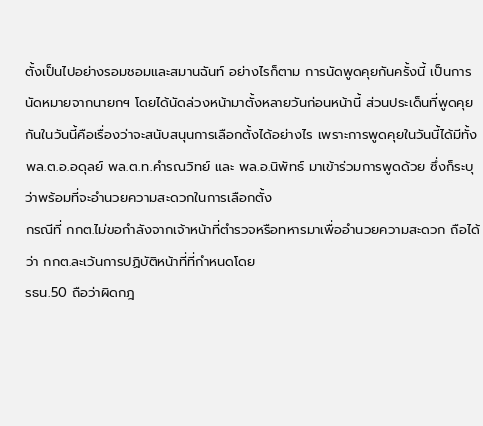ตั้งเป็นไปอย่างรอมชอมและสมานฉันท์ อย่างไรก็ตาม การนัดพูดคุยกันครั้งนี้ เป็นการนัดหมายจากนายกฯ โดยได้นัดล่วงหน้ามาตั้งหลายวันก่อนหน้านี้ ส่วนประเด็นที่พูดคุยกันในวันนี้คือเรื่องว่าจะสนับสนุนการเลือกตั้งได้อย่างไร เพราะการพูดคุยในวันนี้ได้มีทั้ง พล.ต.อ.อดุลย์ พล.ต.ท.คำรณวิทย์ และ พล.อ.นิพัทธ์ มาเข้าร่วมการพูดด้วย ซึ่งก็ระบุว่าพร้อมที่จะอำนวยความสะดวกในการเลือกตั้ง
กรณีที่ กกต.ไม่ขอกำลังจากเจ้าหน้าที่ตำรวจหรือทหารมาเพื่ออำนวยความสะดวก ถือได้ว่า กกต.ละเว้นการปฏิบัติหน้าที่ที่กำหนดโดย
รธน.50 ถือว่าผิดกฎ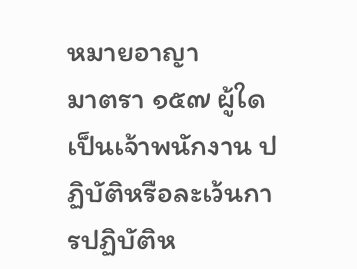หมายอาญา
มาตรา ๑๕๗ ผู้ใดเป็นเจ้าพนักงาน ปฏิบัติหรือละเว้นการปฏิบัติห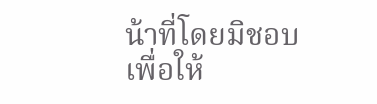น้าที่โดยมิชอบ เพื่อให้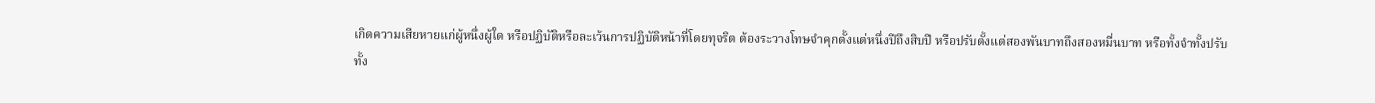เกิดความเสียหายแก่ผู้หนึ่งผู้ใด หรือปฏิบัติหรือละเว้นการปฏิบัติหน้าที่โดยทุจริต ต้องระวางโทษจำคุกตั้งแต่หนึ่งปีถึงสิบปี หรือปรับตั้งแต่สองพันบาทถึงสองหมื่นบาท หรือทั้งจำทั้งปรับ
ทั้ง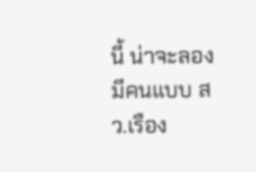นี้ น่าจะลองมีคนแบบ สว.เรือง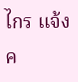ไกร แจ้งค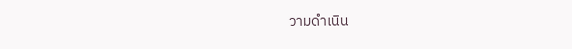วามดำเนิน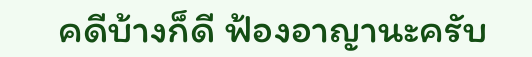คดีบ้างก็ดี ฟ้องอาญานะครับ